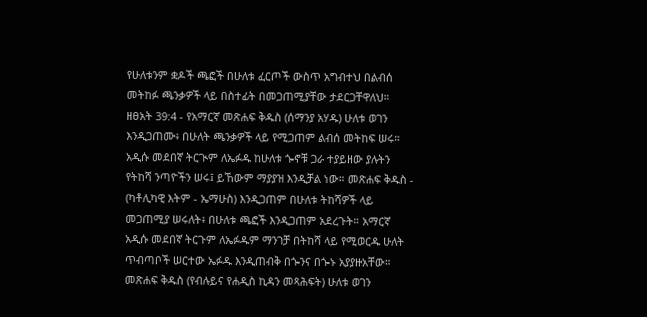የሁለቱንም ቋዶች ጫፎች በሁለቱ ፈርጦች ውስጥ አግብተህ በልብሰ መትከፉ ጫንቃዎች ላይ በስተፊት በመጋጠሚያቸው ታደርጋቸዋለህ።
ዘፀአት 39:4 - የአማርኛ መጽሐፍ ቅዱስ (ሰማንያ አሃዱ) ሁለቱ ወገን እንዲጋጠሙ፥ በሁለት ጫንቃዎች ላይ የሚጋጠም ልብሰ መትከፍ ሠሩ። አዲሱ መደበኛ ትርጒም ለኤፉዱ ከሁለቱ ጐኖቹ ጋራ ተያይዘው ያሉትን የትከሻ ንጣዮችን ሠሩ፤ ይኸውም ማያያዝ እንዲቻል ነው። መጽሐፍ ቅዱስ - (ካቶሊካዊ እትም - ኤማሁስ) እንዲጋጠም በሁለቱ ትከሻዎች ላይ መጋጠሚያ ሠሩለት፥ በሁለቱ ጫፎች እንዲጋጠም አደረጉት። አማርኛ አዲሱ መደበኛ ትርጉም ለኤፉዱም ማንገቻ በትከሻ ላይ የሚወርዱ ሁለት ጥብጣቦች ሠርተው ኤፉዱ እንዲጠብቅ በጐንና በጐኑ አያያዙአቸው። መጽሐፍ ቅዱስ (የብሉይና የሐዲስ ኪዳን መጻሕፍት) ሁለቱ ወገን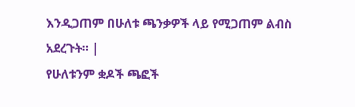እንዲጋጠም በሁለቱ ጫንቃዎች ላይ የሚጋጠም ልብስ አደረጉት። |
የሁለቱንም ቋዶች ጫፎች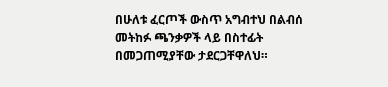በሁለቱ ፈርጦች ውስጥ አግብተህ በልብሰ መትከፉ ጫንቃዎች ላይ በስተፊት በመጋጠሚያቸው ታደርጋቸዋለህ።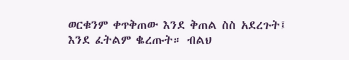ወርቁንም ቀጥቅጠው እንደ ቅጠል ስስ አደረጉት፤ እንደ ፈትልም ቈረጡት። ብልህ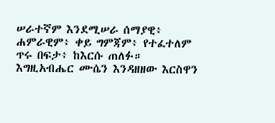ሠራተኛም እንደሚሠራ ሰማያዊ፥ ሐምራዊም፥ ቀይ ግምጃም፥ የተፈተለም ጥሩ በፍታ፥ ከእርሱ ጠለፉ።
እግዚአብሔር ሙሴን እንዳዘዘው እርስዋን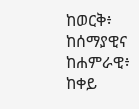ከወርቅ፥ ከሰማያዊና ከሐምራዊ፥ ከቀይ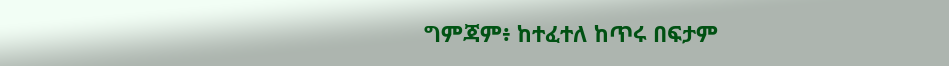ግምጃም፥ ከተፈተለ ከጥሩ በፍታም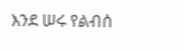እንደ ሠሩ የልብሰ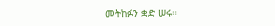መትከፉን ቋድ ሠሩ።